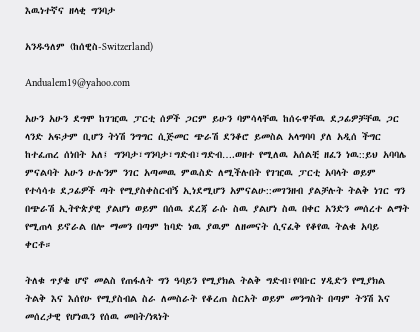እዉነተኛና ዘላቂ ግንባታ

አንዱዓለም (ከሰዊስ-Switzerland)

Andualem19@yahoo.com

አሁን አሁን ደግሞ ከገዢዉ ፓርቲ ሰዎች ጋርም ይሁን ባምሳላቸዉ ከሰሩዋቸዉ ደጋፊዎቻቸዉ ጋር ላንድ አፍታም ቢሆን ትነሽ ንግግር ሲጅመር ጭራሽ ደንቆሮ ይመስል አላግባባ ያለ አዲሰ ችግር ከተፈጠረ ሰነበት አለ፤ ግንባታ፣ግንባታ፣ግድብ፣ግድብ….ወዘተ የሚለዉ አሰልቺ ዘፈን ነዉ::ይህ አባባሌ ምናልባት አሁን ሁሉንም ንገር አጣመዉ ምዉስድ ለሚችሉበት የገዢዉ ፓርቲ አባላት ወይም የተሳሳቱ ደጋፊዎች ጣት የሚያስቀስርብኝ ኢነደሚሆን አምናልሁ::መገንዘብ ያልቻሉት ትልቅ ነገር ግን በጭራሽ ኢትዮጵያዊ ያልሆነ ወይም በሰዉ ደረጃ ራሱ ስዉ ያልሆነ ስዉ በቀር አንድን መሰረተ ልማት የሚጠላ ይኖራል በሎ ማመን በጣም ከባድ ነዉ ያዉም ለዘመናት ሲናፈቅ የቆየዉ ትልቁ አባይ ቀርቶ።

ትለቁ ጥያቄ ሆኖ መልስ የጠፋለት ግን ዓባይን የሚያክል ትልቅ ግድብ፣የባቡር ሃዲድን የሚያክል ትልቅ እና እሰየሁ የሚያስብል ስራ ለመስራት የቆረጠ ስርአት ወይም መንግስት በጣም ትንሽ እና መሰረታዊ የሆነዉን የሰዉ መበት/ነጻነት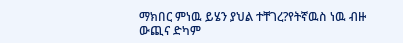ማክበር ምነዉ ይሄን ያህል ተቸገረ?የትኛዉስ ነዉ ብዙ ውጪና ድካም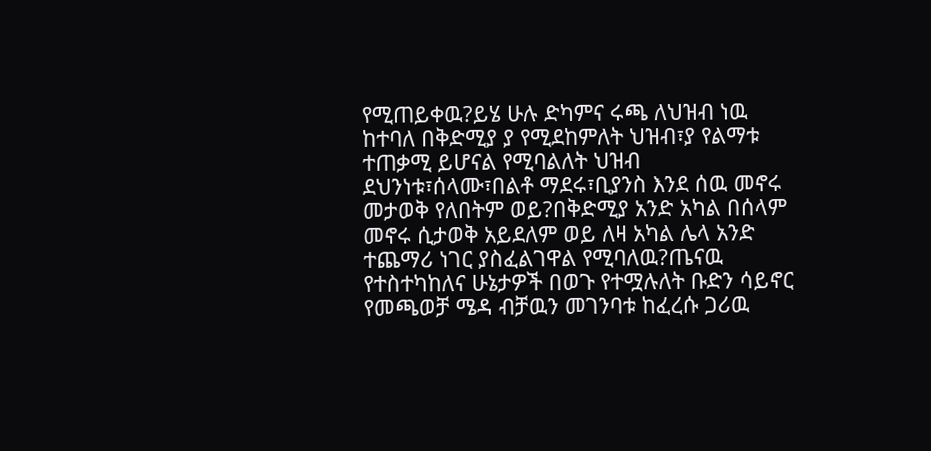የሚጠይቀዉ?ይሄ ሁሉ ድካምና ሩጫ ለህዝብ ነዉ ከተባለ በቅድሚያ ያ የሚደከምለት ህዝብ፣ያ የልማቱ ተጠቃሚ ይሆናል የሚባልለት ህዝብ ደህንነቱ፣ሰላሙ፣በልቶ ማደሩ፣ቢያንስ እንደ ሰዉ መኖሩ መታወቅ የለበትም ወይ?በቅድሚያ አንድ አካል በሰላም መኖሩ ሲታወቅ አይደለም ወይ ለዛ አካል ሌላ አንድ ተጨማሪ ነገር ያስፈልገዋል የሚባለዉ?ጤናዉ የተስተካከለና ሁኔታዎች በወጉ የተሟሉለት ቡድን ሳይኖር የመጫወቻ ሜዳ ብቻዉን መገንባቱ ከፈረሱ ጋሪዉ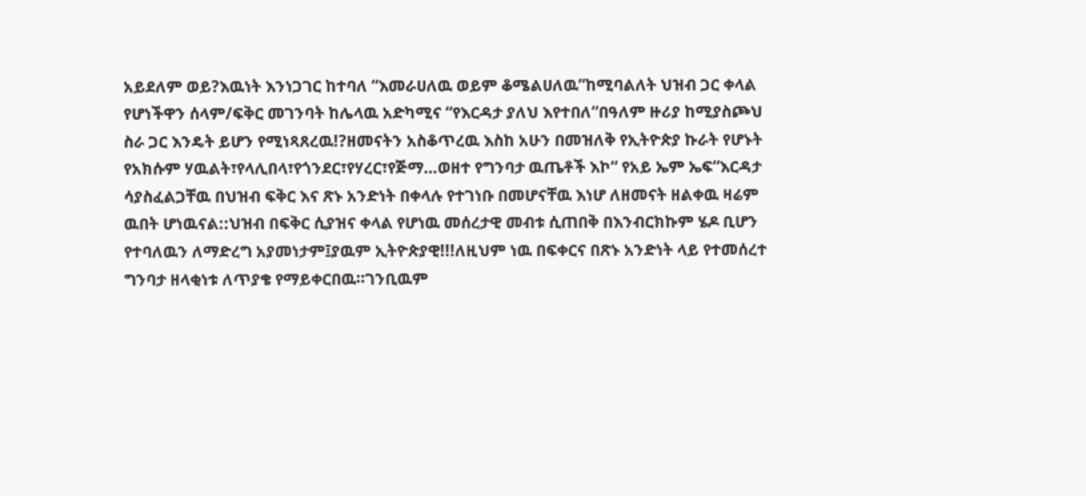አይደለም ወይ?እዉነት እንነጋገር ከተባለ “እመራሀለዉ ወይም ቆሜልሀለዉ”ከሚባልለት ህዝብ ጋር ቀላል የሆነችዋን ሰላም/ፍቅር መገንባት ከሌላዉ አድካሚና “የእርዳታ ያለህ እየተበለ“በዓለም ዙሪያ ከሚያስጮህ ስራ ጋር እንዴት ይሆን የሚነጻጸረዉ!?ዘመናትን አስቆጥረዉ እስከ አሁን በመዝለቅ የኢትዮጵያ ኩራት የሆኑት የአክሱም ሃዉልት፣የላሊበላ፣የጎንደር፣የሃረር፣የጅማ…ወዘተ የግንባታ ዉጤቶች እኮ“ የአይ ኤም ኤፍ“እርዳታ ሳያስፈልጋቸዉ በህዝብ ፍቅር እና ጽኑ አንድነት በቀላሉ የተገነቡ በመሆናቸዉ እነሆ ለዘመናት ዘልቀዉ ዛሬም ዉበት ሆነዉናል::ህዝብ በፍቅር ሲያዝና ቀላል የሆነዉ መሰረታዊ መብቱ ሲጠበቅ በእንብርክኩም ሄዶ ቢሆን የተባለዉን ለማድረግ አያመነታም፤ያዉም ኢትዮጵያዊ!!!ለዚህም ነዉ በፍቀርና በጽኑ አንድነት ላይ የተመሰረተ ግንባታ ዘላቂነቱ ለጥያቄ የማይቀርበዉ።ገንቢዉም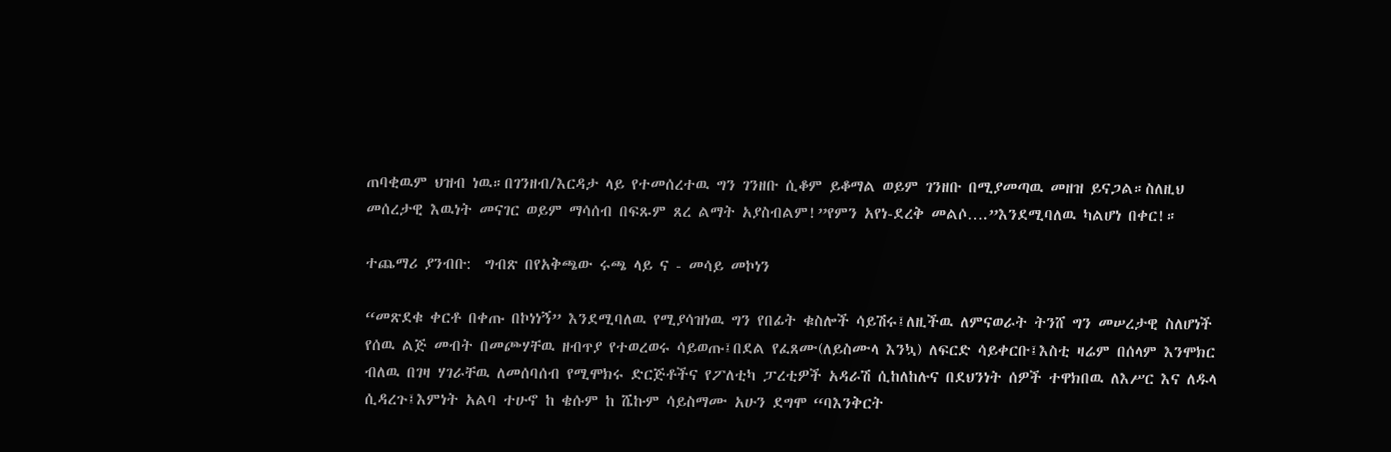ጠባቂዉም ህዝብ ነዉ።በገንዘብ/እርዳታ ላይ የተመሰረተዉ ግን ገንዘቡ ሲቆም ይቆማል ወይም ገንዘቡ በሚያመጣዉ መዘዝ ይናጋል።ስለዚህ መሰረታዊ እዉነት መናገር ወይም ማሳሰብ በፍጹም ጸረ ልማት አያስብልም!”የምን አየነ-ደረቅ መልሶ….”እንደሚባለዉ ካልሆነ በቀር!።

ተጨማሪ ያንብቡ:  ግብጽ በየአቅጫው ሩጫ ላይ ና - መሳይ መኮነን

“መጽደቁ ቀርቶ በቀጡ በኮነነኝ” እንደሚባለዉ የሚያሳዝነዉ ግን የበፊት ቁስሎች ሳይሽሩ፤ለዚችዉ ለምናወራት ትንሸ ግን መሠረታዊ ስለሆነች የሰዉ ልጅ መብት በመጮሃቸዉ ዘብጥያ የተወረወሩ ሳይወጡ፤በደል የፈጸሙ(ለይስሙላ እንኳ) ለፍርድ ሳይቀርቡ፤እስቲ ዛሬም በሰላም እንሞክር ብለዉ በገዛ ሃገራቸዉ ለመሰባሰብ የሚሞክሩ ድርጅቶችና የፖለቲካ ፓረቲዎች አዳራሽ ሲከለከሉና በደህንነት ሰዎች ተዋክበዉ ለእሥር እና ለዱላ ሲዳረጉ፤እምነት አልባ ተሁኖ ከ ቄሱም ከ ሼኩም ሳይስማሙ አሁን ደግሞ “ባእንቅርት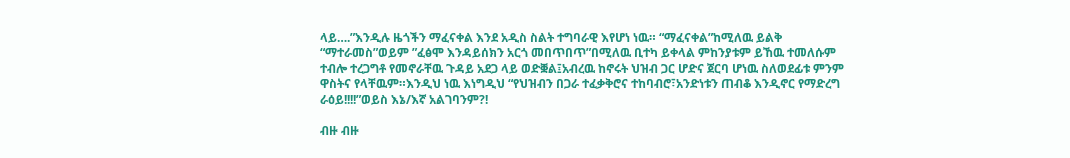ላይ….”እንዲሉ ዜጎችን ማፈናቀል እንደ አዲስ ስልት ተግባራዊ እየሆነ ነዉ። “ማፈናቀል”ከሚለዉ ይልቅ “ማተራመስ”ወይም ”ፈፅሞ እንዳይሰክን አርጎ መበጥበጥ”በሚለዉ ቢተካ ይቀላል ምከንያቱም ይኸዉ ተመለሱም ተብሎ ተረጋግቶ የመኖራቸዉ ጉዳይ አደጋ ላይ ወድቛል፤አብረዉ ከኖሩት ህዝብ ጋር ሆድና ጀርባ ሆነዉ ስለወደፊቱ ምንም ዋስትና የላቸዉም።እንዲህ ነዉ እነግዲህ “የህዝብን በጋራ ተፈቃቅሮና ተከባብሮ፣አንድነቱን ጠብቆ እንዲኖር የማድረግ ራዕይ!!!!”ወይስ እኔ/እኛ አልገባንም?!

ብዙ ብዙ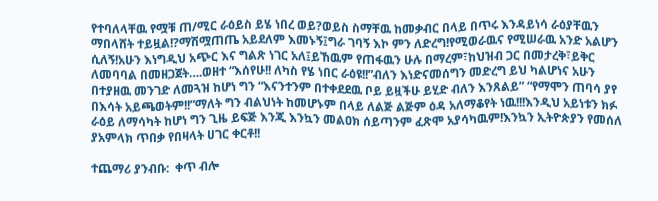የተባለላቸዉ የሟቹ ጠ/ሚር ራዕይስ ይሄ ነበረ ወይ?ወይስ ስማቸዉ ከመቃብር በላይ በጥሩ እንዳይነሳ ራዕያቸዉን ማበላሸት ተይዟል!?ማሽሟጠጤ አይደለም እመኑኝ፤ግራ ገባኝ እኮ ምን ለድረግ!የሚወራዉና የሚሠራዉ አንድ አልሆን ሲለኝ!አሁን እነግዲህ አጭር እና ግልጽ ነገር አለ፤ይኸዉም የጠፋዉን ሁሉ በማረም፣ከህዝብ ጋር በመታረቅ፣ይቅር ለመባባል በመዘጋጀት….ወዘተ “እሰየሁ!! ለካስ የሄ ነበር ራዕዩ!!”ብለን እነድናመሰግን መድረግ ይህ ካልሆነና አሁን በተያዘዉ መንገድ ለመጓዝ ከሆነ ግን “እናንተንም በተቀደደዉ ቦይ ይዟችሁ ይሂድ ብለን እንጸልይ” “የማሞን ጠባሳ ያየ በእሳት አይጫወትም!!”ማለት ግን ብልህነት ከመሆኑም በላይ ለልጅ ልጅም ዕዳ አለማቆየት ነዉ!!!እንዲህ አይነቱን ክፉ ራዕይ ለማሳካት ከሆነ ግን ጊዜ ይፍጅ እንጂ እንኳን መልዐክ ሰይጣንም ፈጽሞ አያሳካዉም!እንኳን ኢትዮጵያን የመሰለ ያአምላክ ጥበቃ የበዛላት ሀገር ቀርቶ!!

ተጨማሪ ያንብቡ:  ቀጥ ብሎ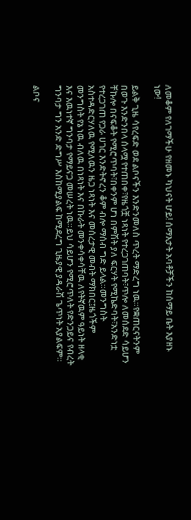ለመቆም የለገማችሁ የዘመኑ ካህናት ሆይ! ሰማእታት አባቶቻችን ከሰማይ ቤት እያዘኑ ነው!

ይልቅ ጊዜ ሳየረፍድ ወደ ልቦናችን እንድንመለስ ጥረት ማድረግ ነዉ።የቋጠርናትንም በወጉ እንድንበላ ሰላሟ የተጠበቀ፣የዜጎቿ ነጻነት የተረጋገጠባት፣ጥሎ ለመሰደድ ሳይሆን ቸኩሎ በናፍቆት የሚሮጥባት፣በቀንም ሆነ በምሽት ያለ ፍርሃት የሚኬድባት፣አንድነቷ የተረጋገጠ የጋራ ሀገር እንድትኖረን ቆም ብሎ ማሰብ ግድ ይላል።መንግስት አስተዳድርሃለዉ የሚለዉን ዜጋ ነጻነት እና መሰረታዊ መብት ማክበር፤ዜጎችም መንግስት የኔ ነዉ ብለዉ በነጻነት እና በኩራት መንቀሳቀሳቸዉ ለየትኛዉም ዓይነት ዘላቂ እና እዉነተኛ ግንባታ የማይናጋ መሠረት ነዉ።ይህ ሳይሆን የሚሮጥለት የድንጋይና የብረት ግንባታ ግን አንድ ድግሥ እስከሚያልፍ ከሚደረግ ጊዜያዊ ያዳራሽ ጌጥነት አያልፍም።

ልቦና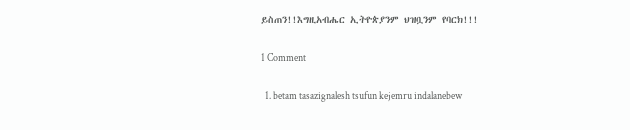ይስጠን!!እግዚአብሔር ኢትዮጵያንም ህዝቧንም የባርክ!!!

1 Comment

  1. betam tasazignalesh tsufun kejemru indalanebew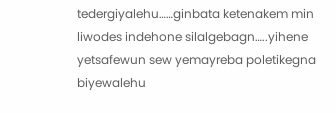tedergiyalehu……ginbata ketenakem min liwodes indehone silalgebagn…..yihene yetsafewun sew yemayreba poletikegna biyewalehu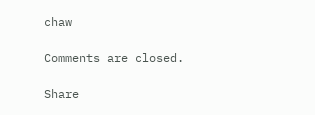chaw

Comments are closed.

Share